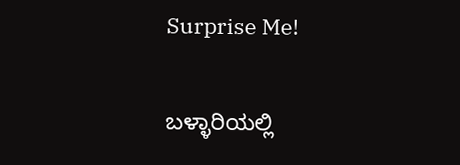Surprise Me!

ಬಳ್ಳಾರಿಯಲ್ಲಿ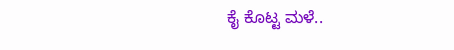ಕೈ ಕೊಟ್ಟ ಮಳೆ..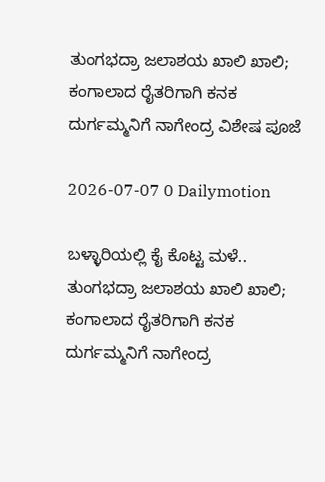ತುಂಗಭದ್ರಾ ಜಲಾಶಯ ಖಾಲಿ ಖಾಲಿ; ಕಂಗಾಲಾದ ರೈತರಿಗಾಗಿ ಕನಕ ದುರ್ಗಮ್ಮನಿಗೆ ನಾಗೇಂದ್ರ ವಿಶೇಷ ಪೂಜೆ

2026-07-07 0 Dailymotion

ಬಳ್ಳಾರಿಯಲ್ಲಿ ಕೈ ಕೊಟ್ಟ ಮಳೆ.. ತುಂಗಭದ್ರಾ ಜಲಾಶಯ ಖಾಲಿ ಖಾಲಿ; ಕಂಗಾಲಾದ ರೈತರಿಗಾಗಿ ಕನಕ ದುರ್ಗಮ್ಮನಿಗೆ ನಾಗೇಂದ್ರ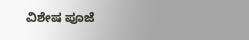ವಿಶೇಷ ಪೂಜೆ